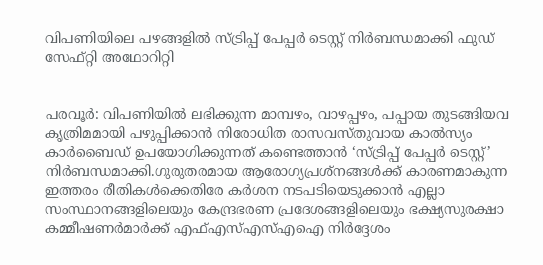വിപണിയിലെ പഴങ്ങളിൽ സ്ട്രിപ്പ് പേപ്പർ ടെസ്റ്റ് നിർബന്ധമാക്കി ഫുഡ് സേഫ്റ്റി അഥോറിറ്റി


പരവൂർ: വിപണിയിൽ ലഭിക്കുന്ന മാമ്പഴം, വാഴപ്പഴം, പപ്പായ തുടങ്ങിയവ കൃത്രിമമായി പഴുപ്പിക്കാൻ നിരോധിത രാസവസ്തുവായ കാൽസ്യം കാർബൈഡ് ഉപയോഗിക്കുന്നത് കണ്ടെത്താൻ ‘സ്ട്രിപ്പ് പേപ്പർ ടെസ്റ്റ്’ നിർബന്ധമാക്കി.ഗുരുതരമായ ആരോഗ്യപ്രശ്നങ്ങൾക്ക് കാരണമാകുന്ന ഇത്തരം രീതികൾക്കെതിരേ കർശന നടപടിയെടുക്കാൻ എല്ലാ സംസ്ഥാനങ്ങളിലെയും കേന്ദ്രഭരണ പ്രദേശങ്ങളിലെയും ഭക്ഷ്യസുരക്ഷാ കമ്മീഷണർമാർക്ക് എഫ്എസ്എസ്എഐ നിർദ്ദേശം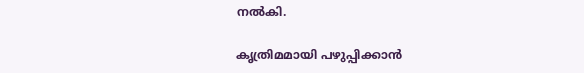നൽകി.

കൃത്രിമമായി പഴുപ്പിക്കാൻ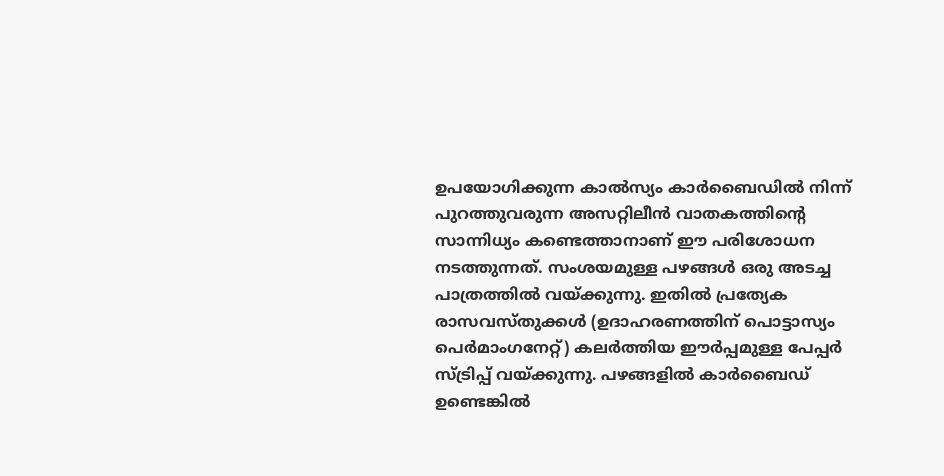ഉപയോഗിക്കുന്ന കാൽസ്യം കാർബൈഡിൽ നിന്ന് പുറത്തുവരുന്ന അസറ്റിലീൻ വാതകത്തിന്‍റെ സാന്നിധ്യം കണ്ടെത്താനാണ് ഈ പരിശോധന നടത്തുന്നത്. സംശയമുള്ള പഴങ്ങൾ ഒരു അടച്ച പാത്രത്തിൽ വയ്ക്കുന്നു. ഇതിൽ പ്രത്യേക രാസവസ്തുക്കൾ (ഉദാഹരണത്തിന് പൊട്ടാസ്യം പെർമാംഗനേറ്റ്) കലർത്തിയ ഈർപ്പമുള്ള പേപ്പർ സ്ട്രിപ്പ് വയ്ക്കുന്നു. പഴങ്ങളിൽ കാർബൈഡ് ഉണ്ടെങ്കിൽ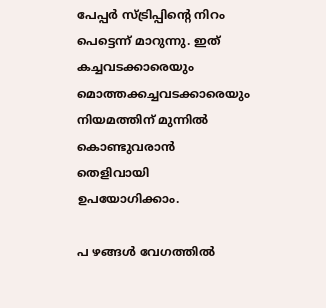പേപ്പർ സ്ട്രിപ്പിന്‍റെ നിറം പെട്ടെന്ന് മാറുന്നു. ഇത് കച്ചവടക്കാരെയും മൊത്തക്കച്ചവടക്കാരെയും നിയമത്തിന് മുന്നിൽ കൊണ്ടുവരാൻ തെളിവായി ഉപയോഗിക്കാം.

പ ഴങ്ങൾ വേഗത്തിൽ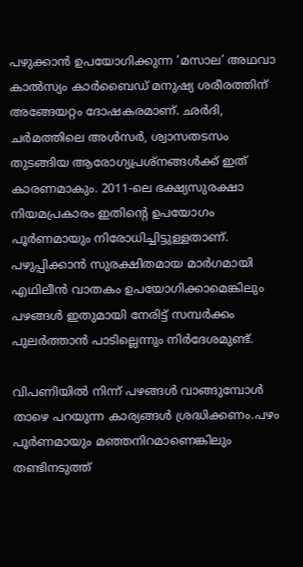പഴുക്കാൻ ഉപയോഗിക്കുന്ന ‘മസാല’ അഥവാ കാൽസ്യം കാർബൈഡ് മനുഷ്യ ശരീരത്തിന് അങ്ങേയറ്റം ദോഷകരമാണ്. ഛർദി, ചർമത്തിലെ അൾസർ, ശ്വാസതടസം തുടങ്ങിയ ആരോഗ്യപ്രശ്നങ്ങൾക്ക് ഇത് കാരണമാകും. 2011-ലെ ഭക്ഷ്യസുരക്ഷാ നിയമപ്രകാരം ഇതിന്‍റെ ഉപയോഗം പൂർണമായും നിരോധിച്ചിട്ടുള്ളതാണ്. പഴുപ്പിക്കാൻ സുരക്ഷിതമായ മാർഗമായി എഥിലീൻ വാതകം ഉപയോഗിക്കാമെങ്കിലും പഴങ്ങൾ ഇതുമായി നേരിട്ട് സമ്പർക്കം പുലർത്താൻ പാടില്ലെന്നും നിർദേശമുണ്ട്.

വിപണിയിൽ നിന്ന് പഴങ്ങൾ വാങ്ങുമ്പോൾ താഴെ പറയുന്ന കാര്യങ്ങൾ ശ്രദ്ധിക്കണം.പഴം പൂർണമായും മഞ്ഞനിറമാണെങ്കിലും തണ്ടിനടുത്ത്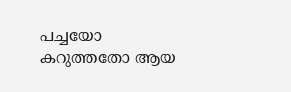പച്ചയോ കറുത്തതോ ആയ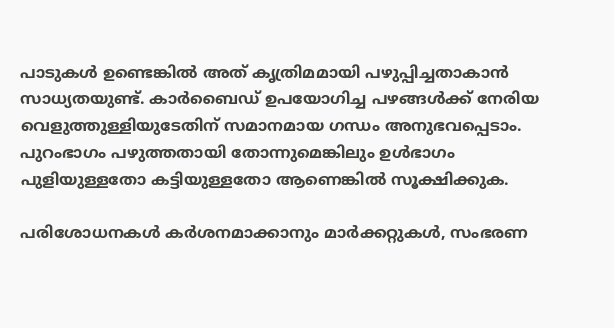പാടുകൾ ഉണ്ടെങ്കിൽ അത് കൃത്രിമമായി പഴുപ്പിച്ചതാകാൻ സാധ്യതയുണ്ട്. കാർബൈഡ് ഉപയോഗിച്ച പഴങ്ങൾക്ക് നേരിയ വെളുത്തുള്ളിയുടേതിന് സമാനമായ ഗന്ധം അനുഭവപ്പെടാം. പുറംഭാഗം പഴുത്തതായി തോന്നുമെങ്കിലും ഉൾഭാഗം പുളിയുള്ളതോ കട്ടിയുള്ളതോ ആണെങ്കിൽ സൂക്ഷിക്കുക.

പരിശോധനകൾ കർശനമാക്കാനും മാർക്കറ്റുകൾ, സംഭരണ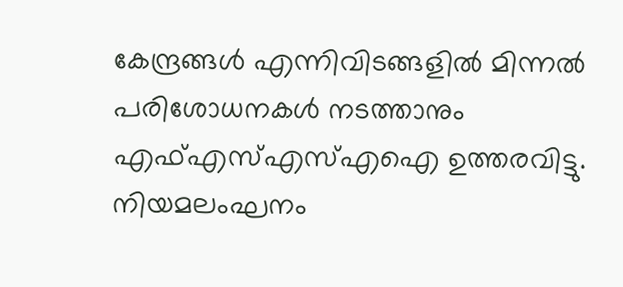കേന്ദ്രങ്ങൾ എന്നിവിടങ്ങളിൽ മിന്നൽ പരിശോധനകൾ നടത്താനും എഫ്എസ്എസ്എഐ ഉത്തരവിട്ടു. നിയമലംഘനം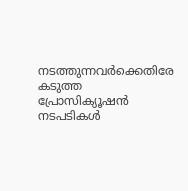നടത്തുന്നവർക്കെതിരേ കടുത്ത പ്രോസിക്യൂഷൻ നടപടികൾ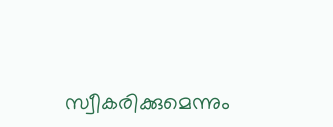സ്വീകരിക്കുമെന്നും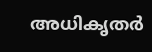അധികൃതർ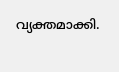വ്യക്തമാക്കി.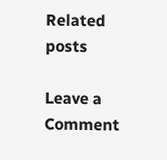Related posts

Leave a Comment